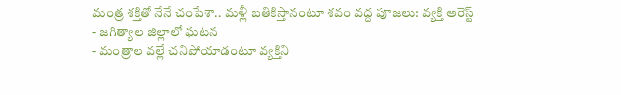మంత్ర శక్తితో నేనే చంపేశా.. మళ్లీ బతికిస్తానంటూ శవం వద్ద పూజలు: వ్యక్తి అరెస్ట్
- జగిత్యాల జిల్లాలో ఘటన
- మంత్రాల వల్లే చనిపోయాడంటూ వ్యక్తిని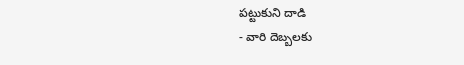పట్టుకుని దాడి
- వారి దెబ్బలకు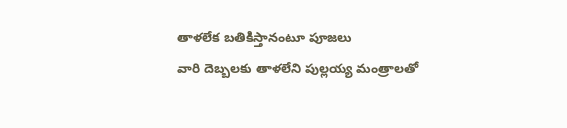తాళలేక బతికిస్తానంటూ పూజలు
వారి దెబ్బలకు తాళలేని పుల్లయ్య మంత్రాలతో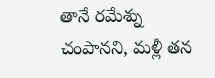తానే రమేశ్ను చంపానని, మళ్లీ తన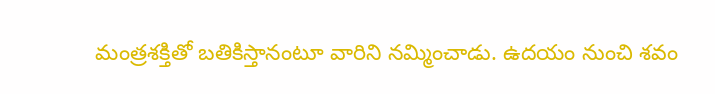మంత్రశక్తితో బతికిస్తానంటూ వారిని నమ్మించాడు. ఉదయం నుంచి శవం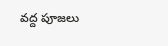వద్ద పూజలు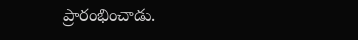ప్రారంభించాడు.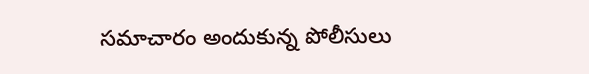సమాచారం అందుకున్న పోలీసులు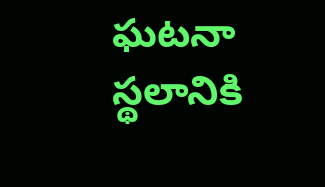ఘటనా స్థలానికి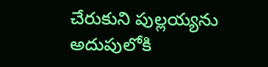చేరుకుని పుల్లయ్యను అదుపులోకి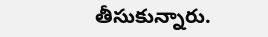తీసుకున్నారు.